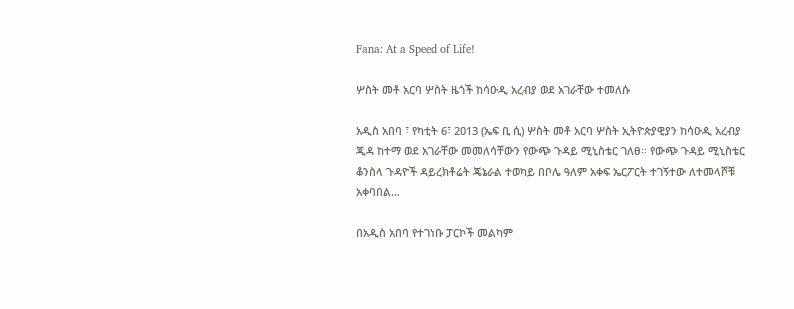Fana: At a Speed of Life!

ሦስት መቶ አርባ ሦስት ዜጎች ከሳዑዲ አረብያ ወደ አገራቸው ተመለሱ

አዲስ አበባ ፣ የካቲት 6፣ 2013 (ኤፍ ቢ ሲ) ሦስት መቶ አርባ ሦስት ኢትዮጵያዊያን ከሳዑዲ አረብያ ጂዳ ከተማ ወደ አገራቸው መመለሳቸውን የውጭ ጉዳይ ሚኒስቴር ገለፀ። የውጭ ጉዳይ ሚኒስቴር ቆንስላ ጉዳዮች ዳይረክቶሬት ጄኔራል ተወካይ በቦሌ ዓለም አቀፍ ኤርፖርት ተገኝተው ለተመላሾቹ አቀባበል…

በአዲስ አበባ የተገነቡ ፓርኮች መልካም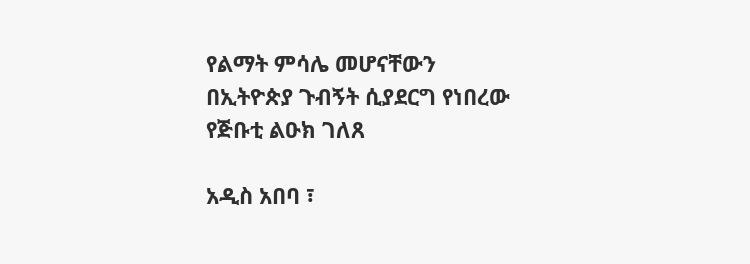የልማት ምሳሌ መሆናቸውን በኢትዮጵያ ጉብኝት ሲያደርግ የነበረው የጅቡቲ ልዑክ ገለጸ

አዲስ አበባ ፣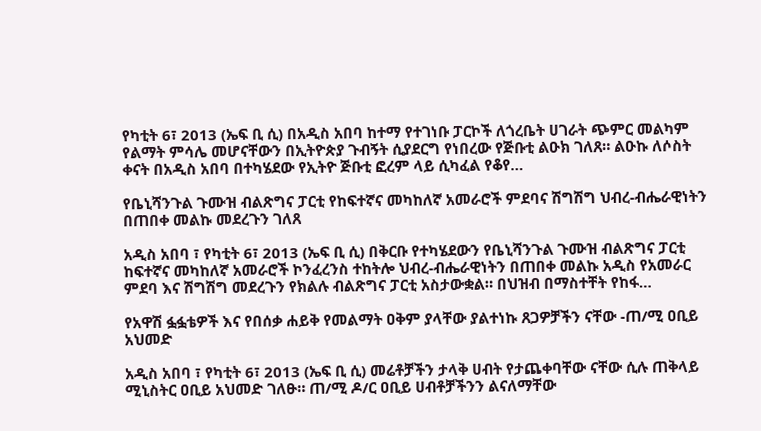የካቲት 6፣ 2013 (ኤፍ ቢ ሲ) በአዲስ አበባ ከተማ የተገነቡ ፓርኮች ለጎረቤት ሀገራት ጭምር መልካም የልማት ምሳሌ መሆናቸውን በኢትዮጵያ ጉብኝት ሲያደርግ የነበረው የጅቡቲ ልዑክ ገለጸ። ልዑኩ ለሶስት ቀናት በአዲስ አበባ በተካሄደው የኢትዮ ጅቡቲ ፎረም ላይ ሲካፈል የቆየ…

የቤኒሻንጉል ጉሙዝ ብልጽግና ፓርቲ የከፍተኛና መካከለኛ አመራሮች ምደባና ሽግሽግ ህብረ-ብሔራዊነትን በጠበቀ መልኩ መደረጉን ገለጸ

አዲስ አበባ ፣ የካቲት 6፣ 2013 (ኤፍ ቢ ሲ) በቅርቡ የተካሄደውን የቤኒሻንጉል ጉሙዝ ብልጽግና ፓርቲ ከፍተኛና መካከለኛ አመራሮች ኮንፈረንስ ተከትሎ ህብረ-ብሔራዊነትን በጠበቀ መልኩ አዲስ የአመራር ምደባ እና ሽግሽግ መደረጉን የክልሉ ብልጽግና ፓርቲ አስታውቋል። በህዝብ በማስተቸት የከፋ…

የአዋሽ ፏፏቴዎች እና የበሰቃ ሐይቅ የመልማት ዐቅም ያላቸው ያልተነኩ ጸጋዎቻችን ናቸው -ጠ/ሚ ዐቢይ አህመድ

አዲስ አበባ ፣ የካቲት 6፣ 2013 (ኤፍ ቢ ሲ) መሬቶቻችን ታላቅ ሀብት የታጨቀባቸው ናቸው ሲሉ ጠቅላይ ሚኒስትር ዐቢይ አህመድ ገለፁ። ጠ/ሚ ዶ/ር ዐቢይ ሀብቶቻችንን ልናለማቸው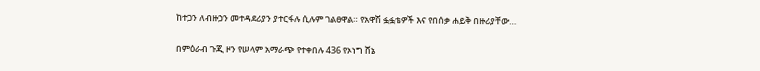ከተጋን ለብዙኃን መተዳደሪያን ያተርፋሉ ሲሉም ገልፀዋል። የአዋሽ ፏፏቴዎች እና የበሰቃ ሐይቅ በዙሪያቸው…

በምዕራብ ጉጂ ዞን የሠላም አማራጭ የተቀበሉ 436 የኦነግ ሸኔ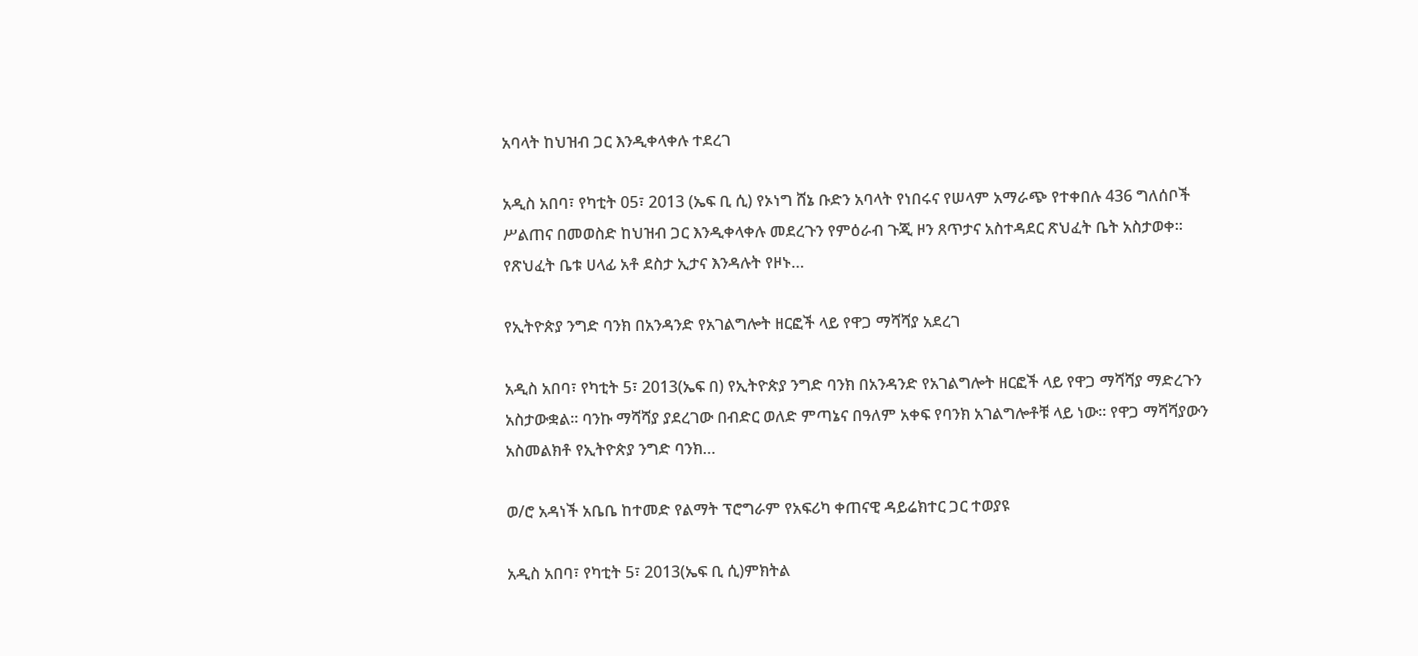አባላት ከህዝብ ጋር እንዲቀላቀሉ ተደረገ

አዲስ አበባ፣ የካቲት 05፣ 2013 (ኤፍ ቢ ሲ) የኦነግ ሸኔ ቡድን አባላት የነበሩና የሠላም አማራጭ የተቀበሉ 436 ግለሰቦች ሥልጠና በመወስድ ከህዝብ ጋር እንዲቀላቀሉ መደረጉን የምዕራብ ጉጂ ዞን ጸጥታና አስተዳደር ጽህፈት ቤት አስታወቀ፡፡ የጽህፈት ቤቱ ሀላፊ አቶ ደስታ ኢታና እንዳሉት የዞኑ…

የኢትዮጵያ ንግድ ባንክ በአንዳንድ የአገልግሎት ዘርፎች ላይ የዋጋ ማሻሻያ አደረገ

አዲስ አበባ፣ የካቲት 5፣ 2013(ኤፍ በ) የኢትዮጵያ ንግድ ባንክ በአንዳንድ የአገልግሎት ዘርፎች ላይ የዋጋ ማሻሻያ ማድረጉን አስታውቋል። ባንኩ ማሻሻያ ያደረገው በብድር ወለድ ምጣኔና በዓለም አቀፍ የባንክ አገልግሎቶቹ ላይ ነው። የዋጋ ማሻሻያውን አስመልክቶ የኢትዮጵያ ንግድ ባንክ…

ወ/ሮ አዳነች አቤቤ ከተመድ የልማት ፕሮግራም የአፍሪካ ቀጠናዊ ዳይሬክተር ጋር ተወያዩ

አዲስ አበባ፣ የካቲት 5፣ 2013(ኤፍ ቢ ሲ)ምክትል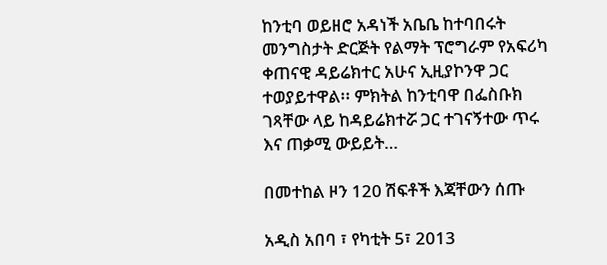ከንቲባ ወይዘሮ አዳነች አቤቤ ከተባበሩት መንግስታት ድርጅት የልማት ፕሮግራም የአፍሪካ ቀጠናዊ ዳይሬክተር አሁና ኢዚያኮንዋ ጋር ተወያይተዋል፡፡ ምክትል ከንቲባዋ በፌስቡክ ገጻቸው ላይ ከዳይሬክተሯ ጋር ተገናኝተው ጥሩ እና ጠቃሚ ውይይት…

በመተከል ዞን 120 ሽፍቶች እጃቸውን ሰጡ

አዲስ አበባ ፣ የካቲት 5፣ 2013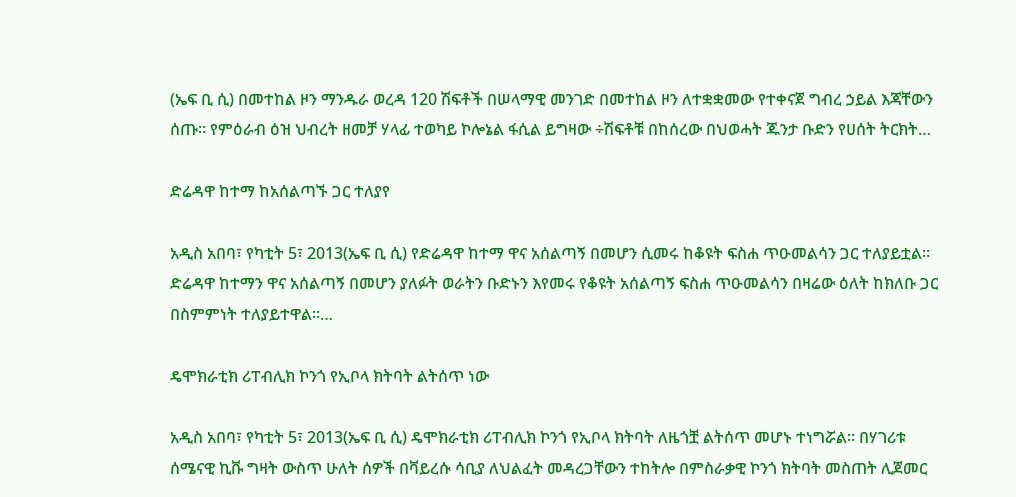(ኤፍ ቢ ሲ) በመተከል ዞን ማንዱራ ወረዳ 120 ሽፍቶች በሠላማዊ መንገድ በመተከል ዞን ለተቋቋመው የተቀናጀ ግብረ ኃይል እጃቸውን ሰጡ። የምዕራብ ዕዝ ህብረት ዘመቻ ሃላፊ ተወካይ ኮሎኔል ፋሲል ይግዛው ÷ሽፍቶቹ በከሰረው በህወሓት ጁንታ ቡድን የሀሰት ትርክት…

ድሬዳዋ ከተማ ከአሰልጣኙ ጋር ተለያየ

አዲስ አበባ፣ የካቲት 5፣ 2013(ኤፍ ቢ ሲ) የድሬዳዋ ከተማ ዋና አሰልጣኝ በመሆን ሲመሩ ከቆዩት ፍስሐ ጥዑመልሳን ጋር ተለያይቷል፡፡ ድሬዳዋ ከተማን ዋና አሰልጣኝ በመሆን ያለፉት ወራትን ቡድኑን እየመሩ የቆዩት አሰልጣኝ ፍስሐ ጥዑመልሳን በዛሬው ዕለት ከክለቡ ጋር በስምምነት ተለያይተዋል።…

ዴሞክራቲክ ሪፐብሊክ ኮንጎ የኢቦላ ክትባት ልትሰጥ ነው

አዲስ አበባ፣ የካቲት 5፣ 2013(ኤፍ ቢ ሲ) ዴሞክራቲክ ሪፐብሊክ ኮንጎ የኢቦላ ክትባት ለዜጎቿ ልትሰጥ መሆኑ ተነግሯል፡፡ በሃገሪቱ ሰሜናዊ ኪቩ ግዛት ውስጥ ሁለት ሰዎች በቫይረሱ ሳቢያ ለህልፈት መዳረጋቸውን ተከትሎ በምስራቃዊ ኮንጎ ክትባት መስጠት ሊጀመር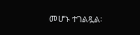መሆኑ ተገልጿል፡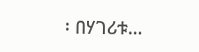፡ በሃገሪቱ…